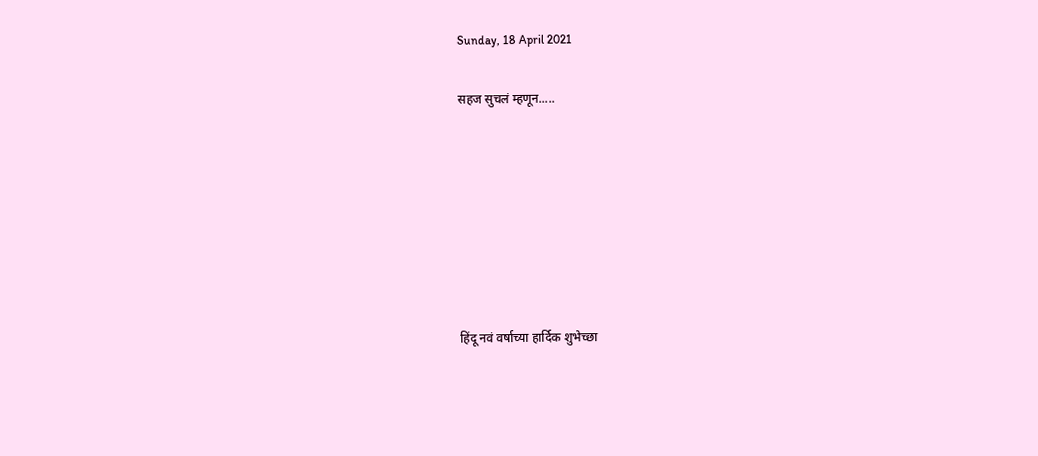Sunday, 18 April 2021

सहज सुचलं म्हणून.....







हिंदू नवं वर्षाच्या हार्दिक शुभेच्छा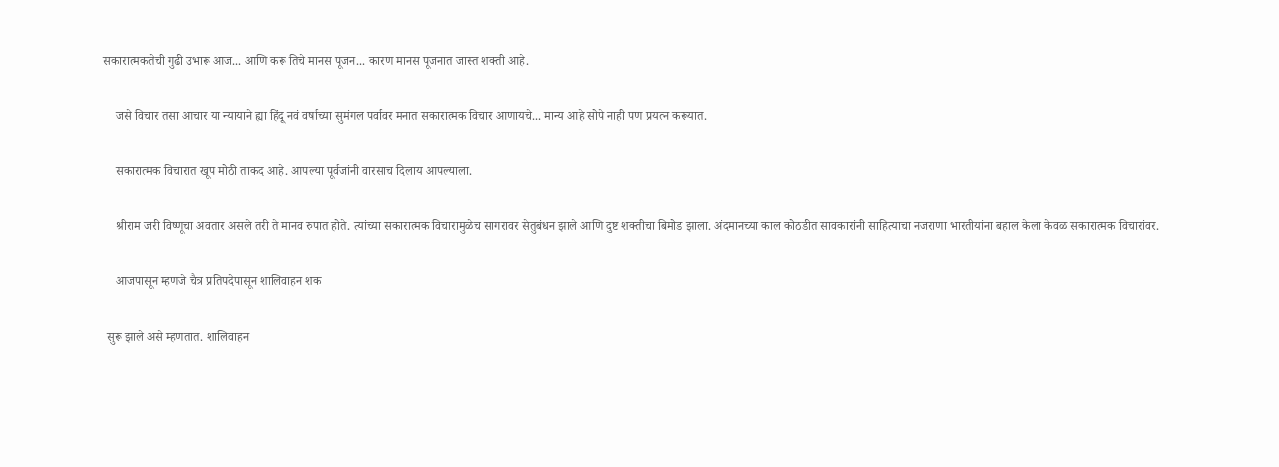सकारात्मकतेची गुढी उभारू आज... आणि करू तिचे मानस पूजन... कारण मानस पूजनात जास्त शक्ती आहे.

    जसे विचार तसा आचार या न्यायाने ह्या हिंदू नवं वर्षाच्या सुमंगल पर्वावर मनात सकारात्मक विचार आणायचे... मान्य आहे सोपे नाही पण प्रयत्न करूयात.

    सकारात्मक विचारात खूप मोठी ताकद आहे. आपल्या पूर्वजांनी वारसाच दिलाय आपल्याला.

    श्रीराम जरी विष्णूचा अवतार असले तरी ते मानव रुपात होते. त्यांच्या सकारात्मक विचारामुळेच सागरावर सेतुबंधन झाले आणि दुष्ट शक्तीचा बिमोड झाला. अंदमानच्या काल कोठडीत सावकारांनी साहित्याचा नजराणा भारतीयांना बहाल केला केवळ सकारात्मक विचारांवर.

    आजपासून म्हणजे चैत्र प्रतिपदेपासून शालिवाहन शक

 सुरू झाले असे म्हणतात. शालिवाहन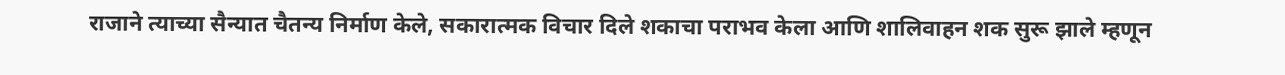राजाने त्याच्या सैन्यात चैतन्य निर्माण केले, सकारात्मक विचार दिले शकाचा पराभव केला आणि शालिवाहन शक सुरू झाले म्हणून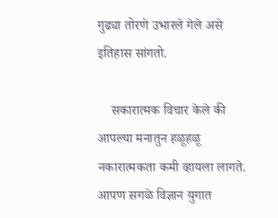गुढ्या तोरणे उभारले गेले असे इतिहास सांगतो.

    सकारात्मक विचार केले की आपल्या मनातुन हळूहळू नकारात्मकता कमी व्हायला लागते. आपण सगळे विज्ञान युगात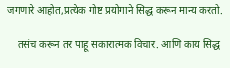जगणारे आहोत,प्रत्येक गोष्ट प्रयोगाने सिद्ध करून मान्य करतो.

    तसंच करून तर पाहू सकारात्मक विचार. आणि काय सिद्ध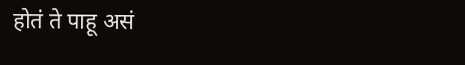होतं ते पाहू असं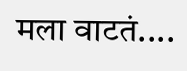मला वाटतं....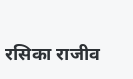रसिका राजीव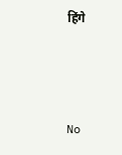हिंगे



No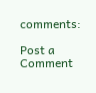comments:

Post a Comment